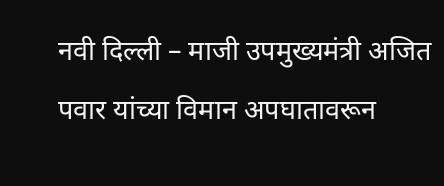नवी दिल्ली – माजी उपमुख्यमंत्री अजित पवार यांच्या विमान अपघातावरून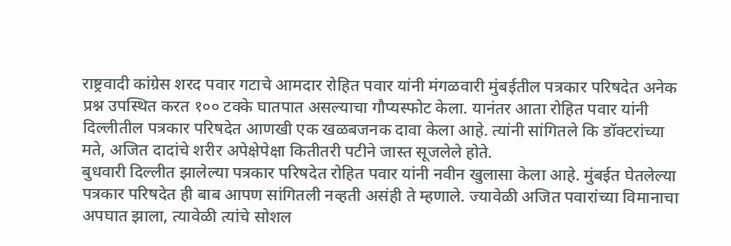राष्ट्रवादी कांग्रेस शरद पवार गटाचे आमदार रोहित पवार यांनी मंगळवारी मुंबईतील पत्रकार परिषदेत अनेक प्रश्न उपस्थित करत १०० टक्के घातपात असल्याचा गौप्यस्फोट केला. यानंतर आता रोहित पवार यांनी दिल्लीतील पत्रकार परिषदेत आणखी एक खळबजनक दावा केला आहे. त्यांनी सांगितले कि डॉक्टरांच्या मते, अजित दादांचे शरीर अपेक्षेपेक्षा कितीतरी पटीने जास्त सूजलेले होते.
बुधवारी दिल्लीत झालेल्या पत्रकार परिषदेत रोहित पवार यांनी नवीन खुलासा केला आहे. मुंबईत घेतलेल्या पत्रकार परिषदेत ही बाब आपण सांगितली नव्हती असंही ते म्हणाले. ज्यावेळी अजित पवारांच्या विमानाचा अपघात झाला, त्यावेळी त्यांचे सोशल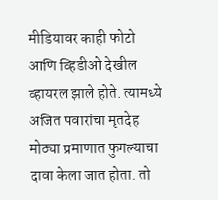मीडियावर काही फोटो आणि व्हिडीओ देखील व्हायरल झाले होते. त्यामध्ये अजित पवारांचा मृतदेह मोठ्या प्रमाणात फुगल्याचा दावा केला जात होता. तो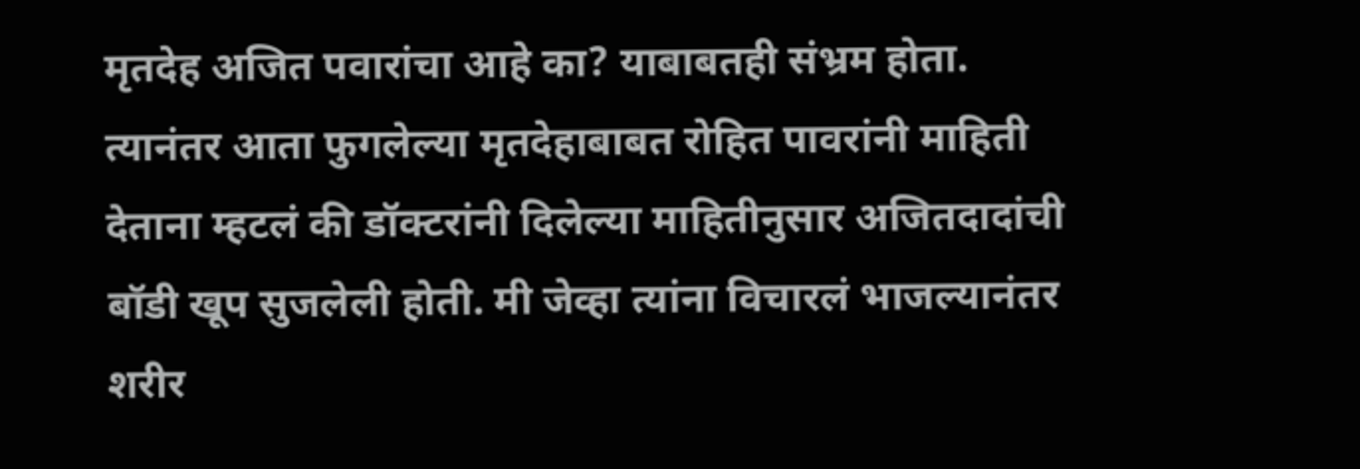मृतदेह अजित पवारांचा आहे का? याबाबतही संभ्रम होता.
त्यानंतर आता फुगलेल्या मृतदेहाबाबत रोहित पावरांनी माहिती देताना म्हटलं की डॉक्टरांनी दिलेल्या माहितीनुसार अजितदादांची बॉडी खूप सुजलेली होती. मी जेव्हा त्यांना विचारलं भाजल्यानंतर शरीर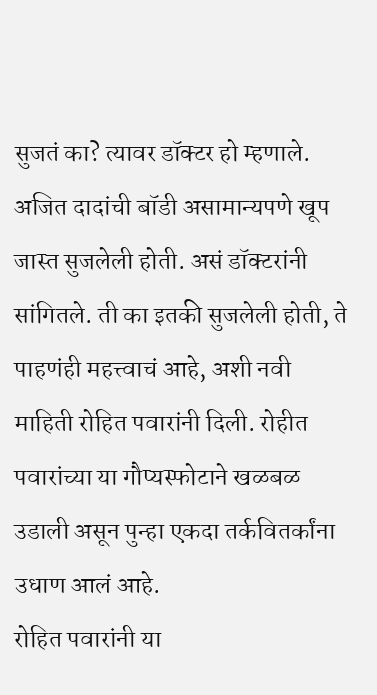सुजतं का? त्यावर डॉक्टर हो म्हणाले. अजित दादांची बॉडी असामान्यपणे खूप जास्त सुजलेली होती. असं डॉक्टरांनी सांगितले. ती का इतकी सुजलेली होती, ते पाहणंही महत्त्वाचं आहे, अशी नवी माहिती रोहित पवारांनी दिली. रोहीत पवारांच्या या गौप्यस्फोटाने खळबळ उडाली असून पुन्हा एकदा तर्कवितर्कांना उधाण आलं आहे.
रोहित पवारांनी या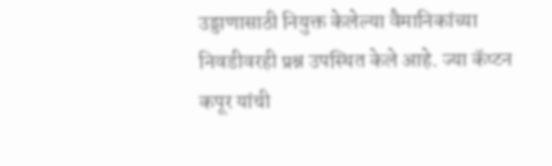उड्डाणासाठी नियुक्त केलेल्या वैमानिकांच्या निवडीवरही प्रश्न उपस्थित केले आहे. ज्या कॅप्टन कपूर यांची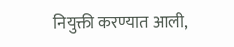नियुक्ती करण्यात आली,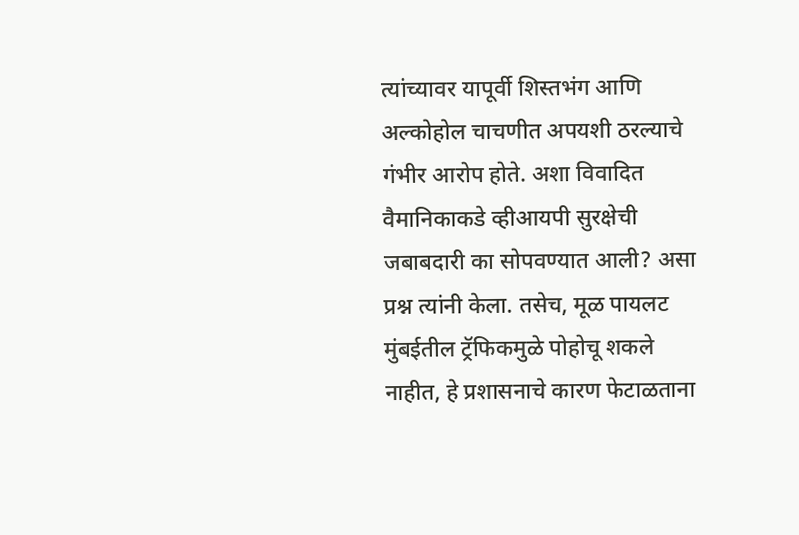त्यांच्यावर यापूर्वी शिस्तभंग आणि अल्कोहोल चाचणीत अपयशी ठरल्याचे गंभीर आरोप होते. अशा विवादित वैमानिकाकडे व्हीआयपी सुरक्षेची जबाबदारी का सोपवण्यात आली? असा प्रश्न त्यांनी केला. तसेच, मूळ पायलट मुंबईतील ट्रॅफिकमुळे पोहोचू शकले नाहीत, हे प्रशासनाचे कारण फेटाळताना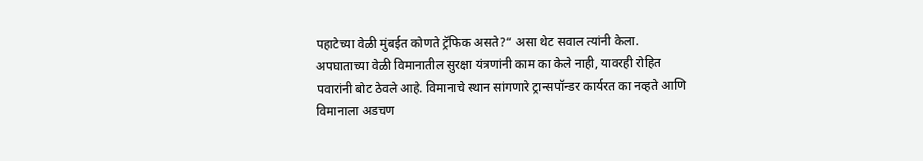पहाटेच्या वेळी मुंबईत कोणते ट्रॅफिक असते?“ असा थेट सवाल त्यांनी केला.
अपघाताच्या वेळी विमानातील सुरक्षा यंत्रणांनी काम का केले नाही, यावरही रोहित पवारांनी बोट ठेवले आहे. विमानाचे स्थान सांगणारे ट्रान्सपॉन्डर कार्यरत का नव्हते आणि विमानाला अडचण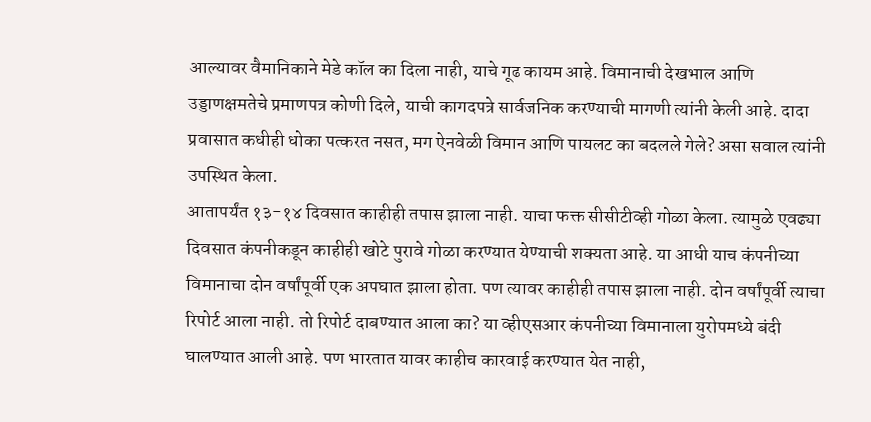आल्यावर वैमानिकाने मेडे कॉल का दिला नाही, याचे गूढ कायम आहे. विमानाची देखभाल आणि उड्डाणक्षमतेचे प्रमाणपत्र कोणी दिले, याची कागदपत्रे सार्वजनिक करण्याची मागणी त्यांनी केली आहे. दादा प्रवासात कधीही धोका पत्करत नसत, मग ऐनवेळी विमान आणि पायलट का बदलले गेले? असा सवाल त्यांनी उपस्थित केला.
आतापर्यंत १३-१४ दिवसात काहीही तपास झाला नाही. याचा फक्त सीसीटीव्ही गोळा केला. त्यामुळे एवढ्या दिवसात कंपनीकडून काहीही खोटे पुरावे गोळा करण्यात येण्याची शक्यता आहे. या आधी याच कंपनीच्या विमानाचा दोन वर्षांपूर्वी एक अपघात झाला होता. पण त्यावर काहीही तपास झाला नाही. दोन वर्षांपूर्वी त्याचा रिपोर्ट आला नाही. तो रिपोर्ट दाबण्यात आला का? या व्हीएसआर कंपनीच्या विमानाला युरोपमध्ये बंदी घालण्यात आली आहे. पण भारतात यावर काहीच कारवाई करण्यात येत नाही,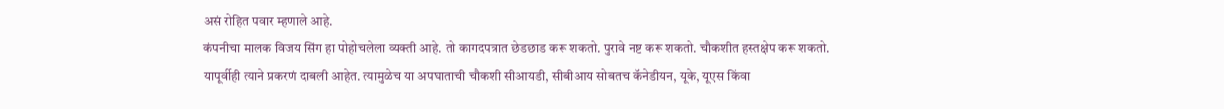असं रोहित पवार म्हणाले आहे.
कंपनीचा मालक विजय सिंग हा पोहोचलेला व्यक्ती आहे. तो कागदपत्रात छेडछाड करू शकतो. पुरावे नष्ट करू शकतो. चौकशीत हस्तक्षेप करू शकतो. यापूर्वीही त्याने प्रकरणं दाबली आहेत. त्यामुळेच या अपघाताची चौकशी सीआयडी, सीबीआय सोबतच कॅनेडीयन, यूके, यूएस किंवा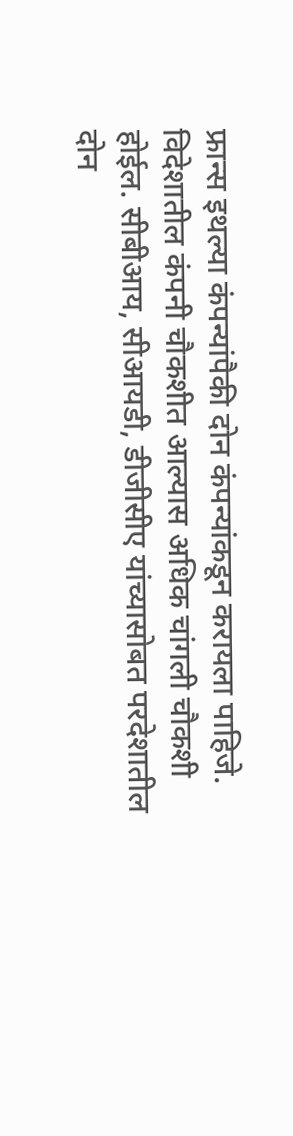फ्रान्स इथल्या कंपन्यांपैकी दोन कंपन्यांकडून करायला पाहिजे. विदेशातील कंपनी चौकशीत आल्यास अधिक चांगली चौकशी होईल. सीबीआय, सीआयडी, डीजीसीए यांच्यासोबत परदेशातील दोन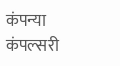कंपन्या कंपल्सरी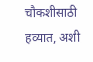चौकशीसाठी हव्यात, अशी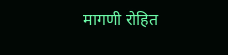मागणी रोहित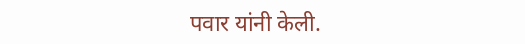पवार यांनी केली.